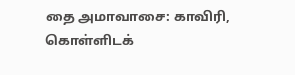தை அமாவாசை: காவிரி, கொள்ளிடக்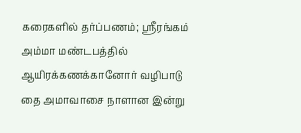கரைகளில் தர்ப்பணம்; ஸ்ரீரங்கம் அம்மா மண்டபத்தில் ஆயிரக்கணக்கானோர் வழிபாடு
தை அமாவாசை நாளான இன்று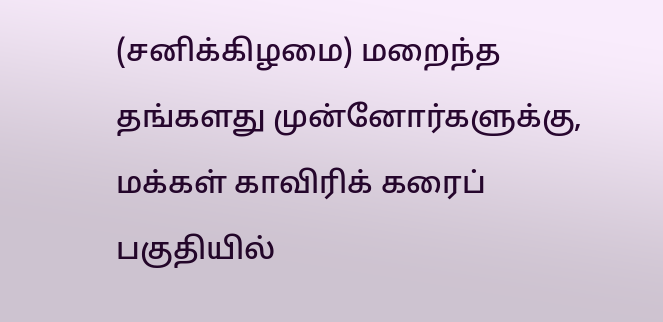(சனிக்கிழமை) மறைந்த தங்களது முன்னோர்களுக்கு, மக்கள் காவிரிக் கரைப் பகுதியில்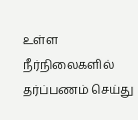உள்ள நீர்நிலைகளில் தர்ப்பணம் செய்து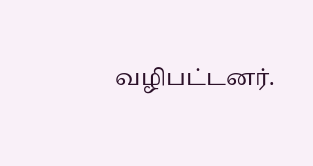வழிபட்டனர்.